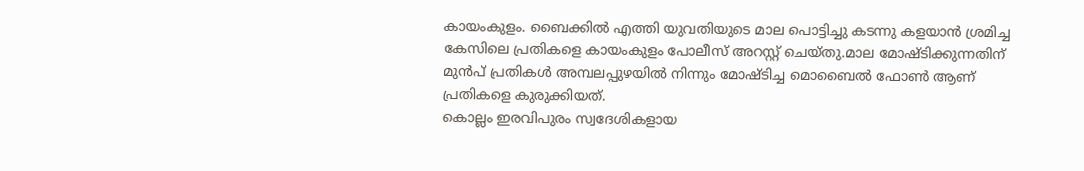കായംകുളം. ബൈക്കിൽ എത്തി യുവതിയുടെ മാല പൊട്ടിച്ചു കടന്നു കളയാൻ ശ്രമിച്ച കേസിലെ പ്രതികളെ കായംകുളം പോലീസ് അറസ്റ്റ് ചെയ്തു.മാല മോഷ്ടിക്കുന്നതിന് മുൻപ് പ്രതികൾ അമ്പലപ്പുഴയിൽ നിന്നും മോഷ്ടിച്ച മൊബൈൽ ഫോൺ ആണ് പ്രതികളെ കുരുക്കിയത്.
കൊല്ലം ഇരവിപുരം സ്വദേശികളായ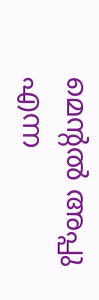മെന്റൽ അപ്പു എന്ന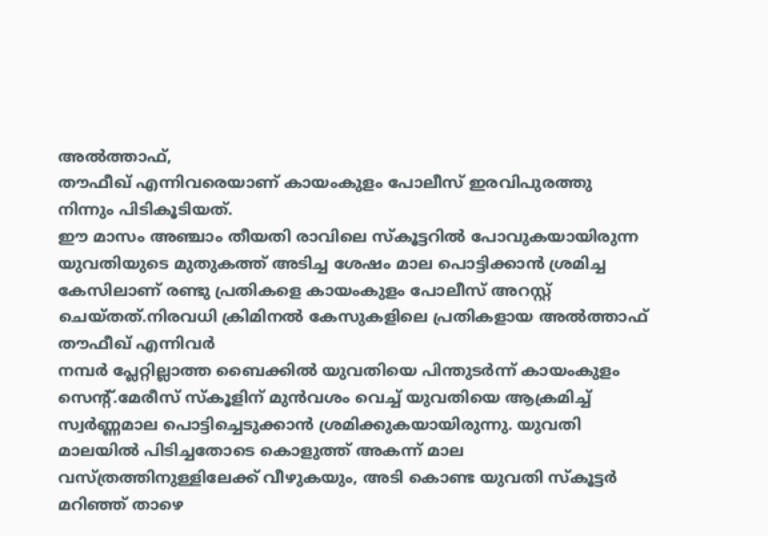അൽത്താഫ്,
തൗഫീഖ് എന്നിവരെയാണ് കായംകുളം പോലീസ് ഇരവിപുരത്തു നിന്നും പിടികൂടിയത്.
ഈ മാസം അഞ്ചാം തീയതി രാവിലെ സ്കൂട്ടറിൽ പോവുകയായിരുന്ന യുവതിയുടെ മുതുകത്ത് അടിച്ച ശേഷം മാല പൊട്ടിക്കാൻ ശ്രമിച്ച കേസിലാണ് രണ്ടു പ്രതികളെ കായംകുളം പോലീസ് അറസ്റ്റ് ചെയ്തത്.നിരവധി ക്രിമിനൽ കേസുകളിലെ പ്രതികളായ അൽത്താഫ് തൗഫീഖ് എന്നിവർ
നമ്പർ പ്ലേറ്റില്ലാത്ത ബൈക്കിൽ യുവതിയെ പിന്തുടർന്ന് കായംകുളം സെന്റ്.മേരീസ് സ്കൂളിന് മുൻവശം വെച്ച് യുവതിയെ ആക്രമിച്ച് സ്വർണ്ണമാല പൊട്ടിച്ചെടുക്കാൻ ശ്രമിക്കുകയായിരുന്നു. യുവതി മാലയിൽ പിടിച്ചതോടെ കൊളുത്ത് അകന്ന് മാല വസ്ത്രത്തിനുള്ളിലേക്ക് വീഴുകയും, അടി കൊണ്ട യുവതി സ്കൂട്ടർ മറിഞ്ഞ് താഴെ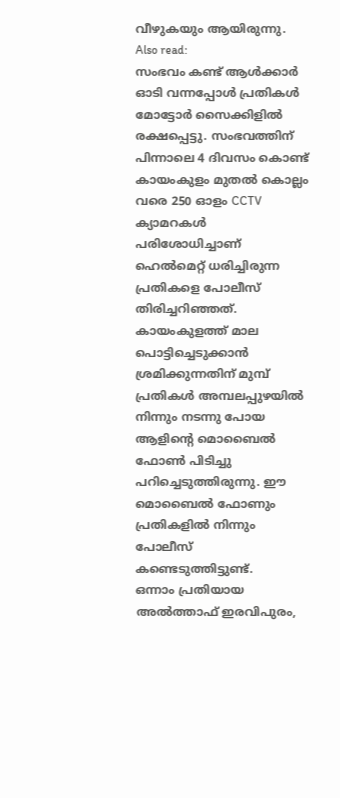വീഴുകയും ആയിരുന്നു.
Also read:
സംഭവം കണ്ട് ആൾക്കാർ ഓടി വന്നപ്പോൾ പ്രതികൾ മോട്ടോർ സൈക്കിളിൽ രക്ഷപ്പെട്ടു. സംഭവത്തിന് പിന്നാലെ 4 ദിവസം കൊണ്ട് കായംകുളം മുതൽ കൊല്ലം വരെ 250 ഓളം CCTV ക്യാമറകൾ പരിശോധിച്ചാണ് ഹെൽമെറ്റ് ധരിച്ചിരുന്ന പ്രതികളെ പോലീസ് തിരിച്ചറിഞ്ഞത്. കായംകുളത്ത് മാല പൊട്ടിച്ചെടുക്കാൻ ശ്രമിക്കുന്നതിന് മുമ്പ് പ്രതികൾ അമ്പലപ്പുഴയിൽ നിന്നും നടന്നു പോയ ആളിന്റെ മൊബൈൽ ഫോൺ പിടിച്ചു പറിച്ചെടുത്തിരുന്നു. ഈ മൊബൈൽ ഫോണും പ്രതികളിൽ നിന്നും പോലീസ് കണ്ടെടുത്തിട്ടുണ്ട്.
ഒന്നാം പ്രതിയായ അൽത്താഫ് ഇരവിപുരം,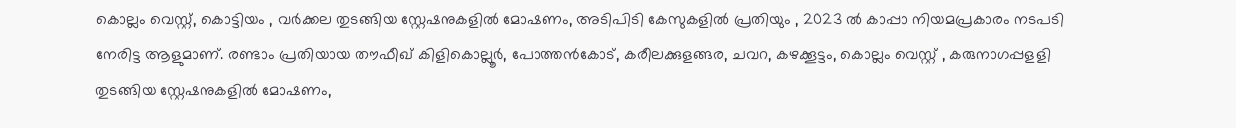കൊല്ലം വെസ്റ്റ്, കൊട്ടിയം , വർക്കല തുടങ്ങിയ സ്റ്റേഷനുകളിൽ മോഷണം, അടിപിടി കേസുകളിൽ പ്രതിയും , 2023 ൽ കാപ്പാ നിയമപ്രകാരം നടപടി നേരിട്ട ആളുമാണ്. രണ്ടാം പ്രതിയായ തൗഫീഖ് കിളികൊല്ലൂർ, പോത്തൻകോട്, കരീലക്കുളങ്ങര, ചവറ, കഴക്കൂട്ടം, കൊല്ലം വെസ്റ്റ് , കരുനാഗപ്പളളി തുടങ്ങിയ സ്റ്റേഷനുകളിൽ മോഷണം,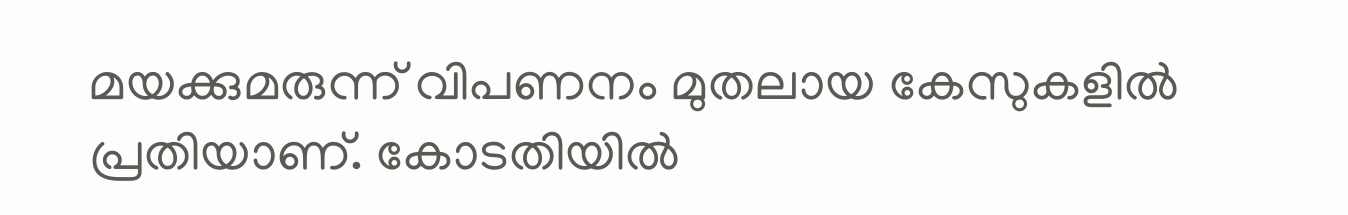മയക്കുമരുന്ന് വിപണനം മുതലായ കേസുകളിൽ പ്രതിയാണ്. കോടതിയിൽ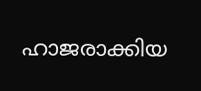ഹാജരാക്കിയ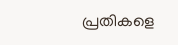പ്രതികളെ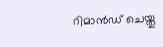റിമാൻഡ് ചെയ്തു